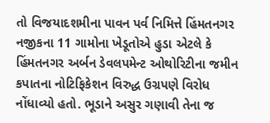તો વિજયાદશમીના પાવન પર્વ નિમિત્તે હિંમતનગર નજીકના 11 ગામોના ખેડૂતોએ હુડા એટલે કે હિંમતનગર અર્બન ડેવલપમેન્ટ ઓથોરિટીના જમીન કપાતના નોટિફિકેશન વિરુદ્ધ ઉગ્રપણે વિરોધ નોંધાવ્યો હતો. ભૂડાને અસુર ગણાવી તેના જ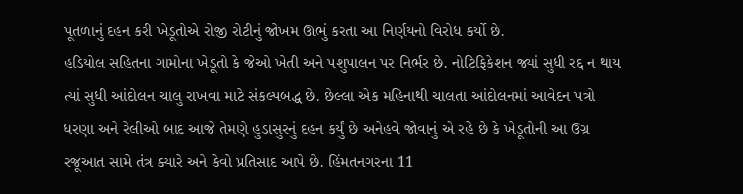પૂતળાનું દહન કરી ખેડૂતોએ રોજી રોટીનું જોખમ ઊભું કરતા આ નિર્ણયનો વિરોધ કર્યો છે.
હડિયોલ સહિતના ગામોના ખેડૂતો કે જેઓ ખેતી અને પશુપાલન પર નિર્ભર છે. નોટિફિકેશન જ્યાં સુધી રદ્દ ન થાય ત્યાં સુધી આંદોલન ચાલુ રાખવા માટે સંકલ્પબદ્ધ છે. છેલ્લા એક મહિનાથી ચાલતા આંદોલનમાં આવેદન પત્રો ધરણા અને રેલીઓ બાદ આજે તેમણે હુડાસુરનું દહન કર્યું છે અનેહવે જોવાનું એ રહે છે કે ખેડૂતોની આ ઉગ્ર રજૂઆત સામે તંત્ર ક્યારે અને કેવો પ્રતિસાદ આપે છે. હિંમતનગરના 11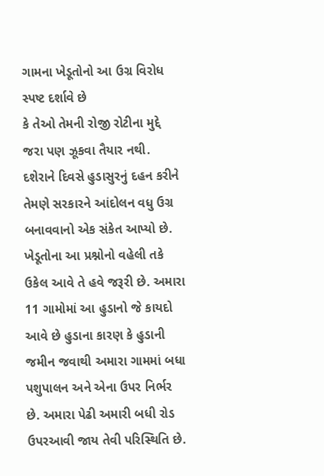ગામના ખેડૂતોનો આ ઉગ્ર વિરોધ સ્પષ્ટ દર્શાવે છે
કે તેઓ તેમની રોજી રોટીના મુદ્દે જરા પણ ઝૂકવા તૈયાર નથી. દશેરાને દિવસે હુડાસુરનું દહન કરીને તેમણે સરકારને આંદોલન વધુ ઉગ્ર બનાવવાનો એક સંકેત આપ્યો છે. ખેડૂતોના આ પ્રશ્નોનો વહેલી તકે ઉકેલ આવે તે હવે જરૂરી છે. અમારા 11 ગામોમાં આ હુડાનો જે કાયદો આવે છે હુડાના કારણ કે હુડાની જમીન જવાથી અમારા ગામમાં બધા પશુપાલન અને એના ઉપર નિર્ભર છે. અમારા પેઢી અમારી બધી રોડ ઉપરઆવી જાય તેવી પરિસ્થિતિ છે.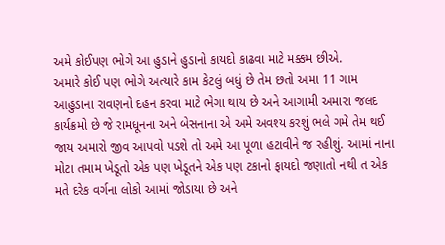અમે કોઈપણ ભોગે આ હુડાને હુડાનો કાયદો કાઢવા માટે મક્કમ છીએ.
અમારે કોઈ પણ ભોગે અત્યારે કામ કેટલું બધું છે તેમ છતો અમા 11 ગામ આહુડાના રાવણનો દહન કરવા માટે ભેગા થાય છે અને આગામી અમારા જલદ કાર્યક્રમો છે જે રામધૂનના અને બેસનાના એ અમે અવશ્ય કરશું ભલે ગમે તેમ થઈ જાય અમારો જીવ આપવો પડશે તો અમે આ પૂળા હટાવીને જ રહીશું. આમાં નાના મોટા તમામ ખેડૂતો એક પણ ખેડૂતને એક પણ ટકાનો ફાયદો જણાતો નથી ત એક મતે દરેક વર્ગના લોકો આમાં જોડાયા છે અને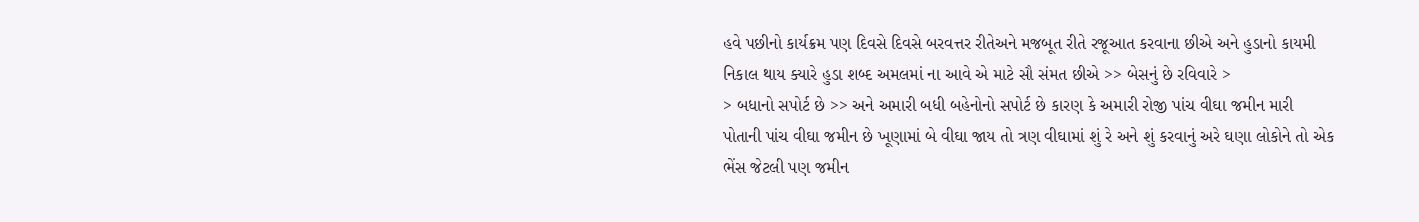હવે પછીનો કાર્યક્રમ પણ દિવસે દિવસે બરવત્તર રીતેઅને મજબૂત રીતે રજૂઆત કરવાના છીએ અને હુડાનો કાયમી નિકાલ થાય ક્યારે હુડા શબ્દ અમલમાં ના આવે એ માટે સૌ સંમત છીએ >> બેસનું છે રવિવારે >
> બધાનો સપોર્ટ છે >> અને અમારી બધી બહેનોનો સપોર્ટ છે કારણ કે અમારી રોજી પાંચ વીઘા જમીન મારી પોતાની પાંચ વીઘા જમીન છે ખૂણામાં બે વીઘા જાય તો ત્રણ વીઘામાં શું રે અને શું કરવાનું અરે ઘણા લોકોને તો એક ભેંસ જેટલી પણ જમીન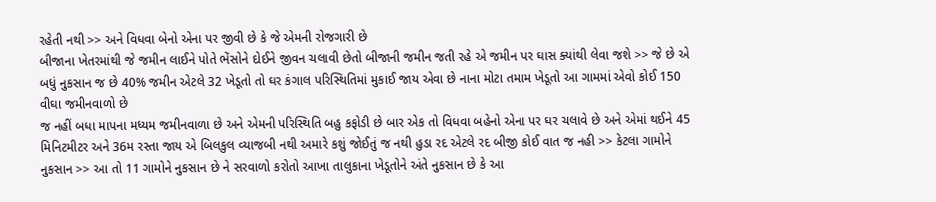રહેતી નથી >> અને વિધવા બેનો એના પર જીવી છે કે જે એમની રોજગારી છે
બીજાના ખેતરમાંથી જે જમીન લાઈને પોતે ભેંસોને દોઈને જીવન ચલાવી છેતો બીજાની જમીન જતી રહે એ જમીન પર ઘાસ ક્યાંથી લેવા જશે >> જે છે એ બધું નુકસાન જ છે 40% જમીન એટલે 32 ખેડૂતો તો ઘર કંગાલ પરિસ્થિતિમાં મુકાઈ જાય એવા છે નાના મોટા તમામ ખેડૂતો આ ગામમાં એવો કોઈ 150 વીઘા જમીનવાળો છે
જ નહીં બધા માપના મધ્યમ જમીનવાળા છે અને એમની પરિસ્થિતિ બહુ કફોડી છે બાર એક તો વિધવા બહેનો એના પર ઘર ચલાવે છે અને એમાં થઈને 45 મિનિટમીટર અને 36મ રસ્તા જાય એ બિલકુલ વ્યાજબી નથી અમારે કશું જોઈતું જ નથી હુડા રદ એટલે રદ બીજી કોઈ વાત જ નહી >> કેટલા ગામોને નુકસાન >> આ તો 11 ગામોને નુકસાન છે ને સરવાળો કરોતો આખા તાલુકાના ખેડૂતોને અંતે નુકસાન છે કે આ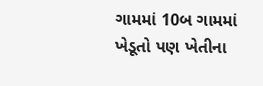ગામમાં 10બ ગામમાં ખેડૂતો પણ ખેતીના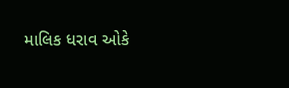માલિક ધરાવ ઓકે